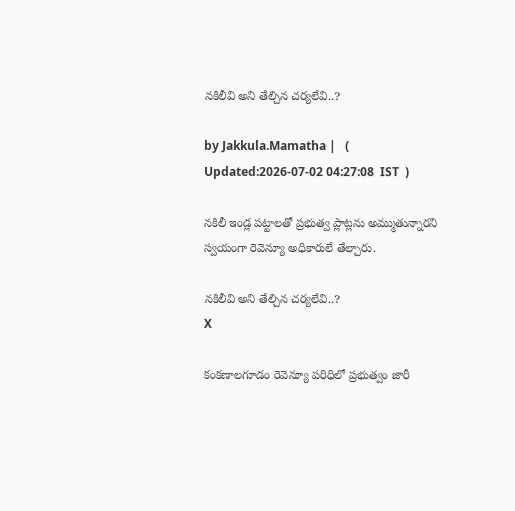నకిలీవి అని తేల్చిన చర్యలేవి..?

by Jakkula.Mamatha |   (  Updated:2026-07-02 04:27:08  IST  )

నకిలీ ఇండ్ల పట్టాలతో ప్రభుత్వ ప్లాట్లను అమ్ముతున్నారని స్వయంగా రెవెన్యూ అధికారులే తేల్చారు.

నకిలీవి అని తేల్చిన చర్యలేవి..?
X

కంకణాలగూడం రెవెన్యూ పరిధిలో ప్రభుత్వం జారీ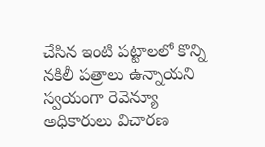చేసిన ఇంటి పట్టాలలో కొన్ని నకిలీ పత్రాలు ఉన్నాయని స్వయంగా రెవెన్యూ అధికారులు విచారణ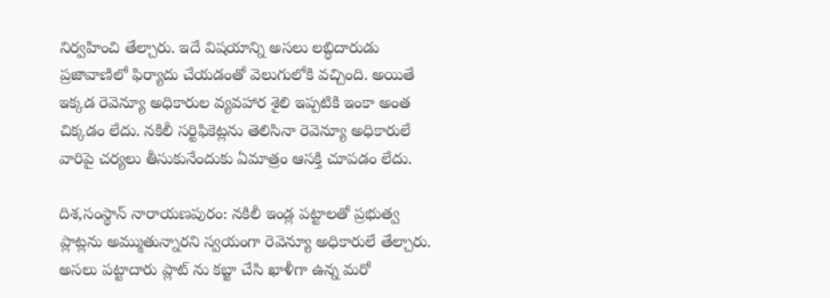నిర్వహించి తేల్చారు. ఇదే విషయాన్ని అసలు లబ్ధిదారుడు ప్రజావాణిలో ఫిర్యాదు చేయడంతో వెలుగులోకి వచ్చింది. అయితే ఇక్కడ రెవెన్యూ అధికారుల వ్యవహార శైలి ఇప్పటికి ఇంకా అంత చిక్కడం లేదు. నకిలీ సర్టిఫికెట్లను తెలిసినా రెవెన్యూ అధికారులే వారిపై చర్యలు తీసుకునేందుకు ఏమాత్రం ఆసక్తి చూపడం లేదు.

దిశ,సంస్థాన్ నారాయణపురం: నకిలీ ఇండ్ల పట్టాలతో ప్రభుత్వ ప్లాట్లను అమ్ముతున్నారని స్వయంగా రెవెన్యూ అధికారులే తేల్చారు. అసలు పట్టాదారు ప్లాట్ ను కబ్జా చేసి ఖాళీగా ఉన్న మరో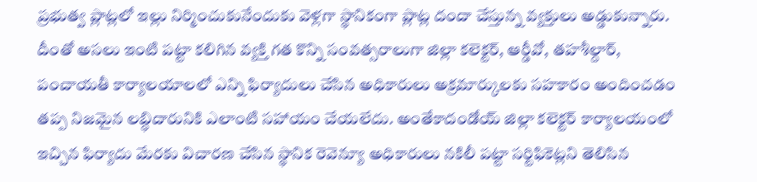ప్రభుత్వ ప్లాట్లలో ఇల్లు నిర్మించుకునేందుకు వెళ్లగా స్థానికంగా ప్లాట్ల దందా చేస్తున్న వ్యక్తులు అడ్డుకున్నారు. దీంతో అసలు ఇంటి పట్టా కలిగిన వ్యక్తి గత కొన్ని సంవత్సరాలుగా జిల్లా కలెక్టర్, ఆర్డీవో, తహశీల్దార్, పంచాయతీ కార్యాలయాలలో ఎన్ని ఫిర్యాదులు చేసిన అధికారులు అక్రమార్కులకు సహకారం అందించడం తప్ప నిజమైన లబ్ధిదారునికి ఎలాంటి సహాయం చేయలేదు. అంతేకాదండోయ్ జిల్లా కలెక్టర్ కార్యాలయంలో ఇచ్చిన ఫిర్యాదు మేరకు విచారణ చేసిన స్థానిక రెవెన్యూ అధికారులు నకిలీ పట్టా సర్టిఫికెట్లని తెలిసిన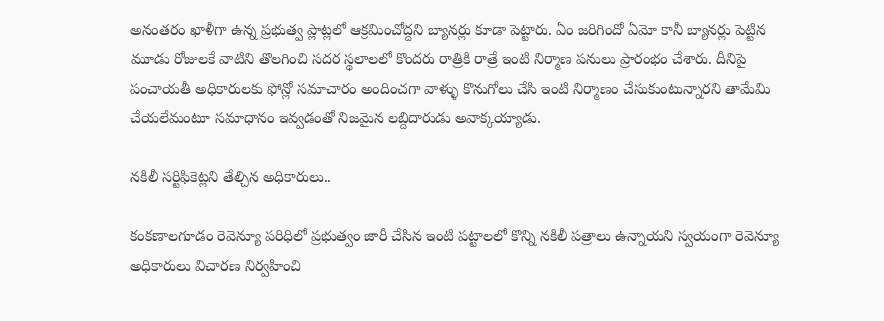అనంతరం ఖాళీగా ఉన్న ప్రభుత్వ ప్లాట్లలో ఆక్రమించోద్దని బ్యానర్లు కూడా పెట్టారు. ఏం జరిగిందో ఏమో కానీ బ్యానర్లు పెట్టిన మూడు రోజులకే వాటిని తొలగించి సదర స్థలాలలో కొందరు రాత్రికి రాత్రే ఇంటి నిర్మాణ పనులు ప్రారంభం చేశారు. దీనిపై పంచాయతీ అధికారులకు ఫోన్లో సమాచారం అందించగా వాళ్ళు కొనుగోలు చేసి ఇంటి నిర్మాణం చేసుకుంటున్నారని తామేమి చేయలేమంటూ సమాధానం ఇవ్వడంతో నిజమైన లబ్దిదారుడు అవాక్కయ్యాడు.

నకిలీ సర్టిఫికెట్లని తేల్చిన అధికారులు..

కంకణాలగూడం రెవెన్యూ పరిధిలో ప్రభుత్వం జారీ చేసిన ఇంటి పట్టాలలో కొన్ని నకిలీ పత్రాలు ఉన్నాయని స్వయంగా రెవెన్యూ అధికారులు విచారణ నిర్వహించి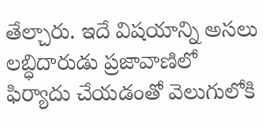తేల్చారు. ఇదే విషయాన్ని అసలు లబ్ధిదారుడు ప్రజావాణిలో ఫిర్యాదు చేయడంతో వెలుగులోకి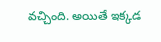వచ్చింది. అయితే ఇక్కడ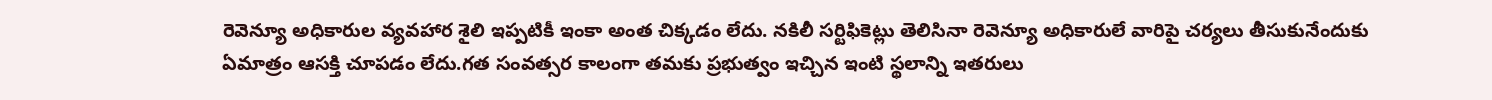రెవెన్యూ అధికారుల వ్యవహార శైలి ఇప్పటికీ ఇంకా అంత చిక్కడం లేదు. నకిలీ సర్టిఫికెట్లు తెలిసినా రెవెన్యూ అధికారులే వారిపై చర్యలు తీసుకునేందుకు ఏమాత్రం ఆసక్తి చూపడం లేదు.గత సంవత్సర కాలంగా తమకు ప్రభుత్వం ఇచ్చిన ఇంటి స్థలాన్ని ఇతరులు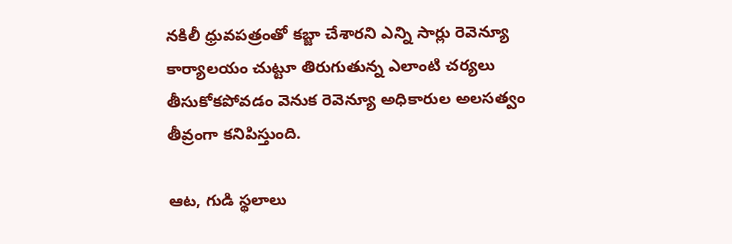నకిలీ ధ్రువపత్రంతో కబ్జా చేశారని ఎన్ని సార్లు రెవెన్యూ కార్యాలయం చుట్టూ తిరుగుతున్న ఎలాంటి చర్యలు తీసుకోకపోవడం వెనుక రెవెన్యూ అధికారుల అలసత్వం తీవ్రంగా కనిపిస్తుంది.

ఆట, గుడి స్థలాలు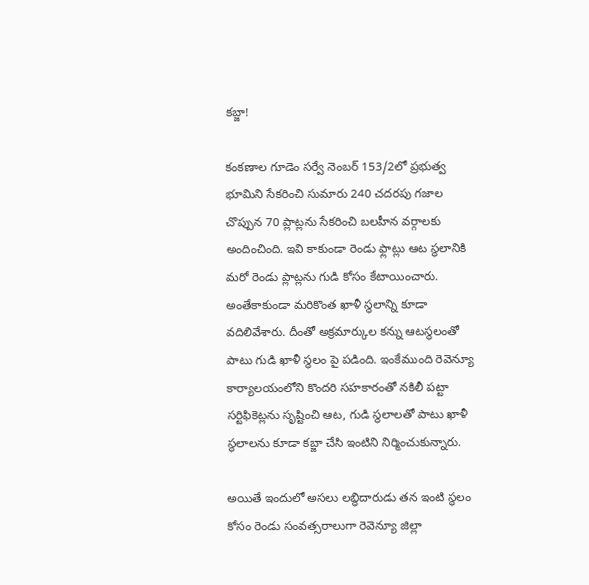కబ్జా!

కంకణాల గూడెం సర్వే నెంబర్ 153/2లో ప్రభుత్వ భూమిని సేకరించి సుమారు 240 చదరపు గజాల చొప్పున 70 ప్లాట్లను సేకరించి బలహీన వర్గాలకు అందించింది. ఇవి కాకుండా రెండు ఫ్లాట్లు ఆట స్థలానికి మరో రెండు ప్లాట్లను గుడి కోసం కేటాయించారు. అంతేకాకుండా మరికొంత ఖాళీ స్థలాన్ని కూడా వదిలివేశారు. దీంతో అక్రమార్కుల కన్ను ఆటస్థలంతో పాటు గుడి ఖాళీ స్థలం పై పడింది. ఇంకేముంది రెవెన్యూ కార్యాలయంలోని కొందరి సహకారంతో నకిలీ పట్టా సర్టిఫికెట్లను సృష్టించి ఆట, గుడి స్థలాలతో పాటు ఖాళీ స్థలాలను కూడా కబ్జా చేసి ఇంటిని నిర్మించుకున్నారు.

అయితే ఇందులో అసలు లబ్ధిదారుడు తన ఇంటి స్థలం కోసం రెండు సంవత్సరాలుగా రెవెన్యూ జిల్లా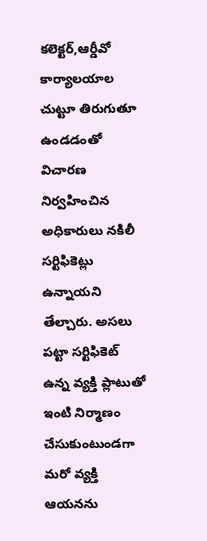కలెక్టర్,ఆర్డీవో కార్యాలయాల చుట్టూ తిరుగుతూ ఉండడంతో విచారణ నిర్వహించిన అధికారులు నకిలీ సర్టిఫికెట్లు ఉన్నాయని తేల్చారు. అసలు పట్టా సర్టిఫికెట్ ఉన్న వ్యక్తి ప్లాటుతో ఇంటి నిర్మాణం చేసుకుంటుండగా మరో వ్యక్తి ఆయనను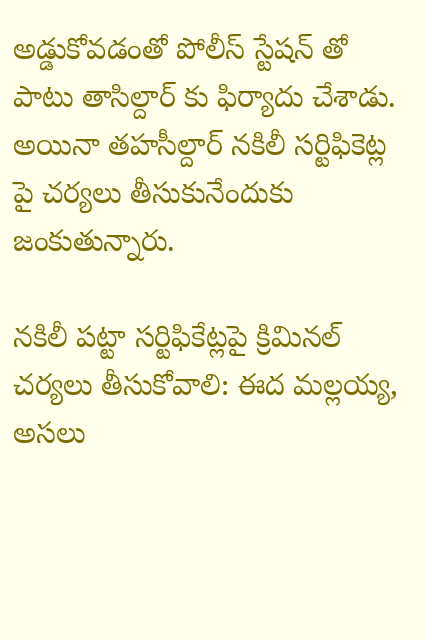అడ్డుకోవడంతో పోలీస్ స్టేషన్ తో పాటు తాసిల్దార్ కు ఫిర్యాదు చేశాడు. అయినా తహసీల్దార్ నకిలీ సర్టిఫికెట్ల పై చర్యలు తీసుకునేందుకు జంకుతున్నారు.

నకిలీ పట్టా సర్టిఫికేట్లపై క్రిమినల్ చర్యలు తీసుకోవాలి: ఈద మల్లయ్య, అసలు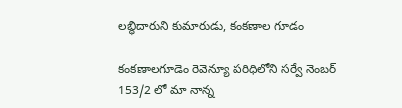లబ్ధిదారుని కుమారుడు, కంకణాల గూడం

కంకణాలగూడెం రెవెన్యూ పరిధిలోని సర్వే నెంబర్ 153/2 లో మా నాన్న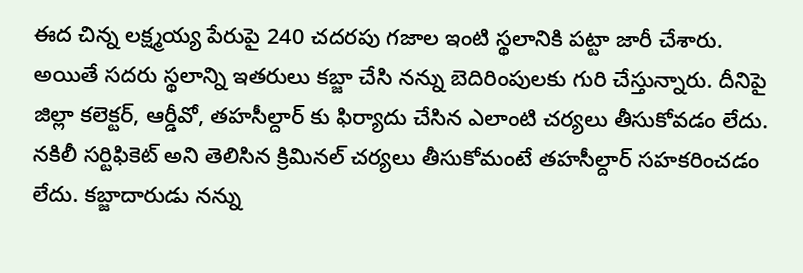ఈద చిన్న లక్ష్మయ్య పేరుపై 240 చదరపు గజాల ఇంటి స్థలానికి పట్టా జారీ చేశారు. అయితే సదరు స్థలాన్ని ఇతరులు కబ్జా చేసి నన్ను బెదిరింపులకు గురి చేస్తున్నారు. దీనిపై జిల్లా కలెక్టర్, ఆర్డీవో, తహసీల్దార్ కు ఫిర్యాదు చేసిన ఎలాంటి చర్యలు తీసుకోవడం లేదు. నకిలీ సర్టిఫికెట్ అని తెలిసిన క్రిమినల్ చర్యలు తీసుకోమంటే తహసీల్దార్ సహకరించడం లేదు. కబ్జాదారుడు నన్ను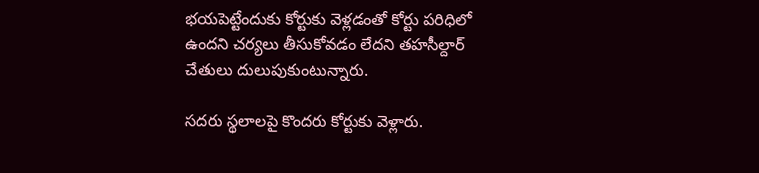భయపెట్టేందుకు కోర్టుకు వెళ్లడంతో కోర్టు పరిధిలో ఉందని చర్యలు తీసుకోవడం లేదని తహసీల్దార్ చేతులు దులుపుకుంటున్నారు.

సదరు స్థలాలపై కొందరు కోర్టుకు వెళ్లారు.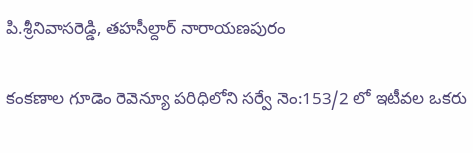పి.శ్రీనివాసరెడ్డి, తహసీల్దార్ నారాయణపురం

కంకణాల గూడెం రెవెన్యూ పరిధిలోని సర్వే నెం:153/2 లో ఇటీవల ఒకరు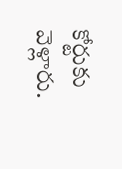కోర్టుకు వెళ్లారు.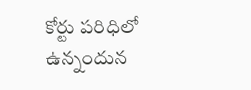కోర్టు పరిధిలో ఉన్నందున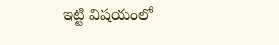ఇట్టి విషయంలో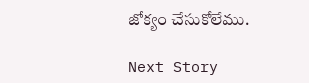జోక్యం చేసుకోలేము.

Next Story